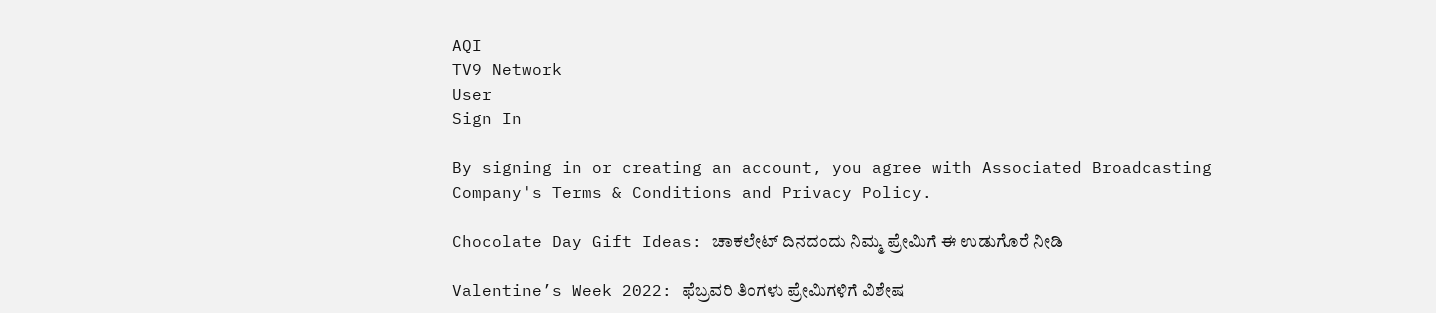AQI
TV9 Network
User
Sign In

By signing in or creating an account, you agree with Associated Broadcasting Company's Terms & Conditions and Privacy Policy.

Chocolate Day Gift Ideas: ಚಾಕಲೇಟ್ ದಿನದಂದು ನಿಮ್ಮ ಪ್ರೇಮಿಗೆ ಈ ಉಡುಗೊರೆ ನೀಡಿ

Valentine’s Week 2022: ಫೆಬ್ರವರಿ ತಿಂಗಳು ಪ್ರೇಮಿಗಳಿಗೆ ವಿಶೇಷ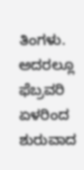ತಿಂಗಳು. ಅದರಲ್ಲೂ ಫೆಬ್ರವರಿ ಏಳರಿಂದ ಶುರುವಾದ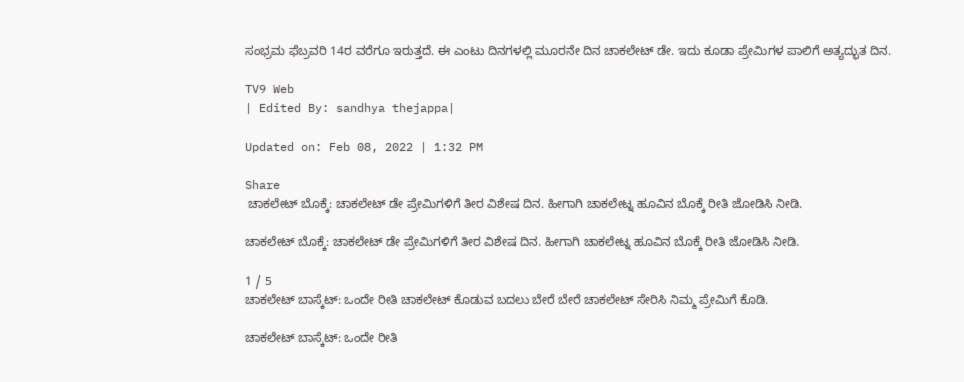ಸಂಭ್ರಮ ಫೆಬ್ರವರಿ 14ರ ವರೆಗೂ ಇರುತ್ತದೆ. ಈ ಎಂಟು ದಿನಗಳಲ್ಲಿ ಮೂರನೇ ದಿನ ಚಾಕಲೇಟ್ ಡೇ. ಇದು ಕೂಡಾ ಪ್ರೇಮಿಗಳ ಪಾಲಿಗೆ ಅತ್ಯದ್ಭುತ ದಿನ.

TV9 Web
| Edited By: sandhya thejappa|

Updated on: Feb 08, 2022 | 1:32 PM

Share
 ಚಾಕಲೇಟ್ ಬೊಕ್ಕೆ: ಚಾಕಲೇಟ್ ಡೇ ಪ್ರೇಮಿಗಳಿಗೆ ತೀರ ವಿಶೇಷ ದಿನ. ಹೀಗಾಗಿ ಚಾಕಲೇಟ್ನ ಹೂವಿನ ಬೊಕ್ಕೆ ರೀತಿ ಜೋಡಿಸಿ ನೀಡಿ.

ಚಾಕಲೇಟ್ ಬೊಕ್ಕೆ: ಚಾಕಲೇಟ್ ಡೇ ಪ್ರೇಮಿಗಳಿಗೆ ತೀರ ವಿಶೇಷ ದಿನ. ಹೀಗಾಗಿ ಚಾಕಲೇಟ್ನ ಹೂವಿನ ಬೊಕ್ಕೆ ರೀತಿ ಜೋಡಿಸಿ ನೀಡಿ.

1 / 5
ಚಾಕಲೇಟ್ ಬಾಸ್ಕೆಟ್: ಒಂದೇ ರೀತಿ ಚಾಕಲೇಟ್ ಕೊಡುವ ಬದಲು ಬೇರೆ ಬೇರೆ ಚಾಕಲೇಟ್ ಸೇರಿಸಿ ನಿಮ್ಮ ಪ್ರೇಮಿಗೆ ಕೊಡಿ.

ಚಾಕಲೇಟ್ ಬಾಸ್ಕೆಟ್: ಒಂದೇ ರೀತಿ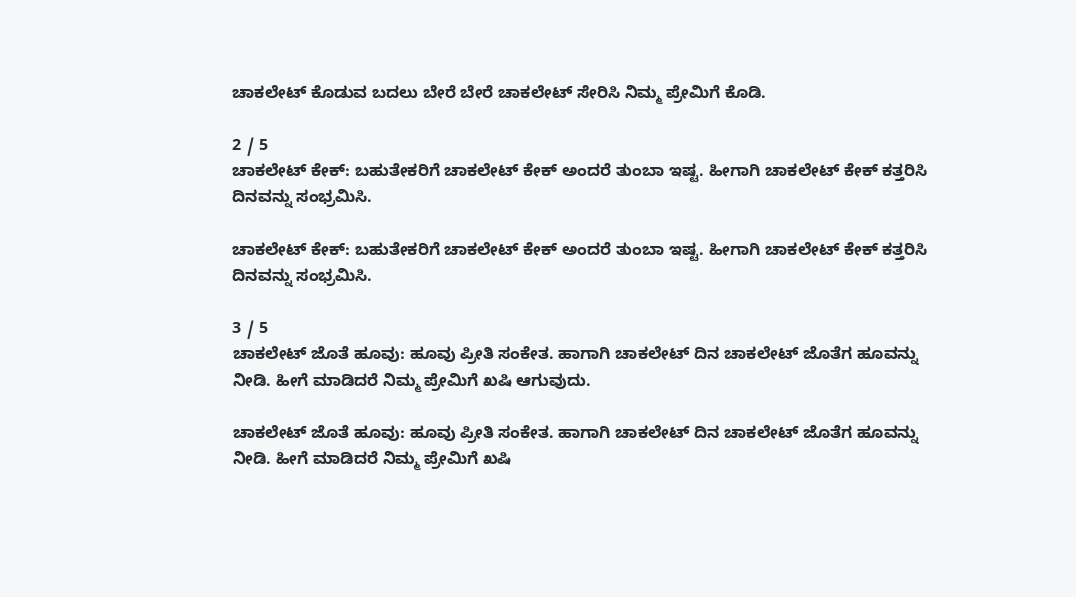ಚಾಕಲೇಟ್ ಕೊಡುವ ಬದಲು ಬೇರೆ ಬೇರೆ ಚಾಕಲೇಟ್ ಸೇರಿಸಿ ನಿಮ್ಮ ಪ್ರೇಮಿಗೆ ಕೊಡಿ.

2 / 5
ಚಾಕಲೇಟ್ ಕೇಕ್: ಬಹುತೇಕರಿಗೆ ಚಾಕಲೇಟ್ ಕೇಕ್ ಅಂದರೆ ತುಂಬಾ ಇಷ್ಟ. ಹೀಗಾಗಿ ಚಾಕಲೇಟ್ ಕೇಕ್ ಕತ್ತರಿಸಿ ದಿನವನ್ನು ಸಂಭ್ರಮಿಸಿ.

ಚಾಕಲೇಟ್ ಕೇಕ್: ಬಹುತೇಕರಿಗೆ ಚಾಕಲೇಟ್ ಕೇಕ್ ಅಂದರೆ ತುಂಬಾ ಇಷ್ಟ. ಹೀಗಾಗಿ ಚಾಕಲೇಟ್ ಕೇಕ್ ಕತ್ತರಿಸಿ ದಿನವನ್ನು ಸಂಭ್ರಮಿಸಿ.

3 / 5
ಚಾಕಲೇಟ್ ಜೊತೆ ಹೂವು: ಹೂವು ಪ್ರೀತಿ ಸಂಕೇತ. ಹಾಗಾಗಿ ಚಾಕಲೇಟ್ ದಿನ ಚಾಕಲೇಟ್ ಜೊತೆಗ ಹೂವನ್ನು ನೀಡಿ. ಹೀಗೆ ಮಾಡಿದರೆ ನಿಮ್ಮ ಪ್ರೇಮಿಗೆ ಖಷಿ ಆಗುವುದು.

ಚಾಕಲೇಟ್ ಜೊತೆ ಹೂವು: ಹೂವು ಪ್ರೀತಿ ಸಂಕೇತ. ಹಾಗಾಗಿ ಚಾಕಲೇಟ್ ದಿನ ಚಾಕಲೇಟ್ ಜೊತೆಗ ಹೂವನ್ನು ನೀಡಿ. ಹೀಗೆ ಮಾಡಿದರೆ ನಿಮ್ಮ ಪ್ರೇಮಿಗೆ ಖಷಿ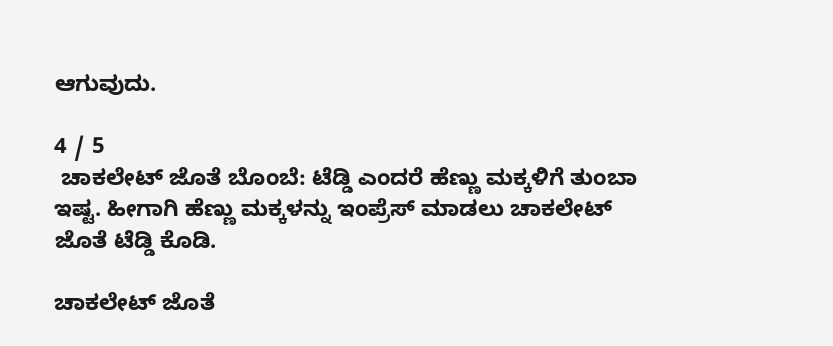ಆಗುವುದು.

4 / 5
 ಚಾಕಲೇಟ್ ಜೊತೆ ಬೊಂಬೆ: ಟೆಡ್ಡಿ ಎಂದರೆ ಹೆಣ್ಣು ಮಕ್ಕಳಿಗೆ ತುಂಬಾ ಇಷ್ಟ. ಹೀಗಾಗಿ ಹೆಣ್ಣು ಮಕ್ಕಳನ್ನು ಇಂಪ್ರೆಸ್ ಮಾಡಲು ಚಾಕಲೇಟ್ ಜೊತೆ ಟೆಡ್ಡಿ ಕೊಡಿ.

ಚಾಕಲೇಟ್ ಜೊತೆ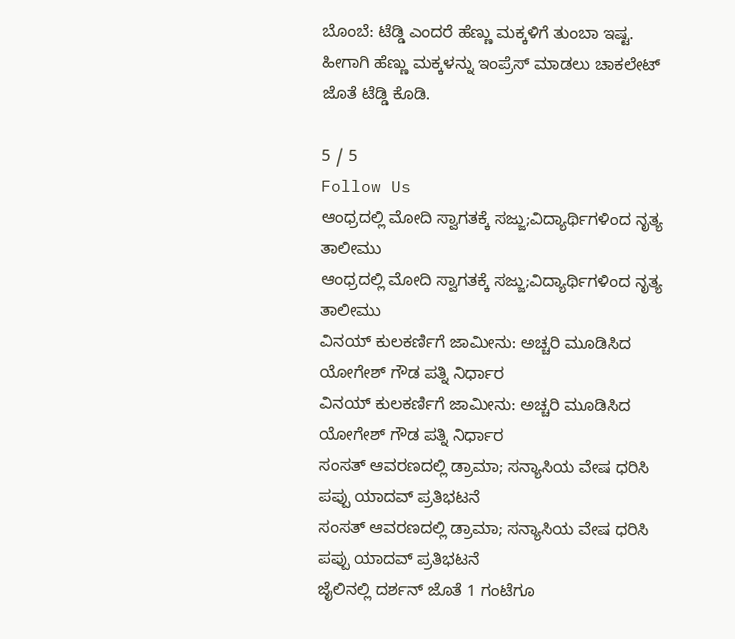ಬೊಂಬೆ: ಟೆಡ್ಡಿ ಎಂದರೆ ಹೆಣ್ಣು ಮಕ್ಕಳಿಗೆ ತುಂಬಾ ಇಷ್ಟ. ಹೀಗಾಗಿ ಹೆಣ್ಣು ಮಕ್ಕಳನ್ನು ಇಂಪ್ರೆಸ್ ಮಾಡಲು ಚಾಕಲೇಟ್ ಜೊತೆ ಟೆಡ್ಡಿ ಕೊಡಿ.

5 / 5
Follow Us
ಆಂಧ್ರದಲ್ಲಿ ಮೋದಿ ಸ್ವಾಗತಕ್ಕೆ ಸಜ್ಜು;ವಿದ್ಯಾರ್ಥಿಗಳಿಂದ ನೃತ್ಯ ತಾಲೀಮು
ಆಂಧ್ರದಲ್ಲಿ ಮೋದಿ ಸ್ವಾಗತಕ್ಕೆ ಸಜ್ಜು;ವಿದ್ಯಾರ್ಥಿಗಳಿಂದ ನೃತ್ಯ ತಾಲೀಮು
ವಿನಯ್ ಕುಲಕರ್ಣಿಗೆ ಜಾಮೀನು: ಅಚ್ಚರಿ ಮೂಡಿಸಿದ ಯೋಗೇಶ್ ಗೌಡ ಪತ್ನಿ ನಿರ್ಧಾರ
ವಿನಯ್ ಕುಲಕರ್ಣಿಗೆ ಜಾಮೀನು: ಅಚ್ಚರಿ ಮೂಡಿಸಿದ ಯೋಗೇಶ್ ಗೌಡ ಪತ್ನಿ ನಿರ್ಧಾರ
ಸಂಸತ್ ಆವರಣದಲ್ಲಿ ಡ್ರಾಮಾ; ಸನ್ಯಾಸಿಯ ವೇಷ ಧರಿಸಿ ಪಪ್ಪು ಯಾದವ್ ಪ್ರತಿಭಟನೆ
ಸಂಸತ್ ಆವರಣದಲ್ಲಿ ಡ್ರಾಮಾ; ಸನ್ಯಾಸಿಯ ವೇಷ ಧರಿಸಿ ಪಪ್ಪು ಯಾದವ್ ಪ್ರತಿಭಟನೆ
ಜೈಲಿನಲ್ಲಿ ದರ್ಶನ್ ಜೊತೆ 1 ಗಂಟೆಗೂ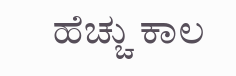ಹೆಚ್ಚು ಕಾಲ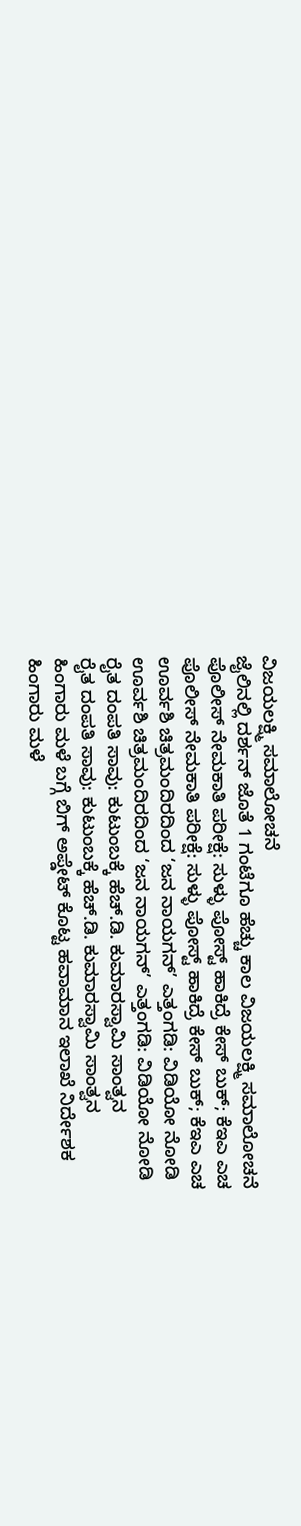ವಿಜಯಲಕ್ಷ್ಮಿ ಸಮಾಲೋಚನೆ
ಜೈಲಿನಲ್ಲಿ ದರ್ಶನ್ ಜೊತೆ 1 ಗಂಟೆಗೂ ಹೆಚ್ಚು ಕಾಲ ವಿಜಯಲಕ್ಷ್ಮಿ ಸಮಾಲೋಚನೆ
ಪೊಲೀಸ್ ನೇಮಕಾತಿ ಪರೀಕ್ಷೆ: ಸುಳ್ಳು ಪೋಸ್ಟ್ ಹಾಕಿದ್ರೆ ಕೇಸ್ ಬುಕ್; ಕೆಇಎ ಎಚ
ಪೊಲೀಸ್ ನೇಮಕಾತಿ ಪರೀಕ್ಷೆ: ಸುಳ್ಳು ಪೋಸ್ಟ್ ಹಾಕಿದ್ರೆ ಕೇಸ್ ಬುಕ್; ಕೆಇಎ ಎಚ
ಊರ್ವಶಿ ಚಿತ್ರಮಂದಿರದಿಂದ ‘ಜನ ನಾಯಗನ್’ ಎತ್ತಂಗಡಿ: ವಿಡಿಯೋ ನೋಡಿ
ಊರ್ವಶಿ ಚಿತ್ರಮಂದಿರದಿಂದ ‘ಜನ ನಾಯಗನ್’ ಎತ್ತಂಗಡಿ: ವಿಡಿಯೋ ನೋಡಿ
ರೈತ ದಂಪತಿ ಸಾವು: ಕುಟುಂಬಕ್ಕೆ ಹೆಚ್.ಡಿ. ಕುಮಾರಸ್ವಾಮಿ ಸಾಂತ್ವನ
ರೈತ ದಂಪತಿ ಸಾವು: ಕುಟುಂಬಕ್ಕೆ ಹೆಚ್.ಡಿ. ಕುಮಾರಸ್ವಾಮಿ ಸಾಂತ್ವನ
ಹಿಂಗಾರು ಮಳೆ ಬಗ್ಗೆ ಬಿಗ್ ಅಪ್ಡೇಟ್ ಕೊಟ್ಟ ಹವಾಮಾನ ಇಲಾಖೆ ನಿರ್ದೇಶಕ
ಹಿಂಗಾರು ಮಳೆ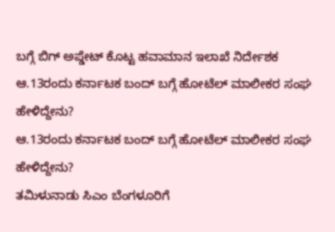ಬಗ್ಗೆ ಬಿಗ್ ಅಪ್ಡೇಟ್ ಕೊಟ್ಟ ಹವಾಮಾನ ಇಲಾಖೆ ನಿರ್ದೇಶಕ
ಆ.13ರಂದು ಕರ್ನಾಟಕ ಬಂದ್ ಬಗ್ಗೆ ಹೋಟೆಲ್ ಮಾಲೀಕರ ಸಂಘ ಹೇಳಿದ್ದೇನು?
ಆ.13ರಂದು ಕರ್ನಾಟಕ ಬಂದ್ ಬಗ್ಗೆ ಹೋಟೆಲ್ ಮಾಲೀಕರ ಸಂಘ ಹೇಳಿದ್ದೇನು?
ತಮಿಳುನಾಡು ಸಿಎಂ ಬೆಂಗಳೂರಿಗೆ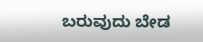ಬರುವುದು ಬೇಡ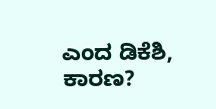ಎಂದ ಡಿಕೆಶಿ, ಕಾರಣ?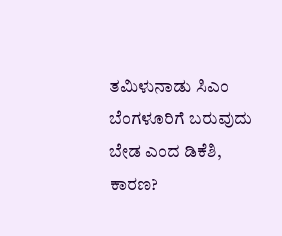ತಮಿಳುನಾಡು ಸಿಎಂ ಬೆಂಗಳೂರಿಗೆ ಬರುವುದು ಬೇಡ ಎಂದ ಡಿಕೆಶಿ, ಕಾರಣ?